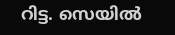റിട്ട. സെയില്‍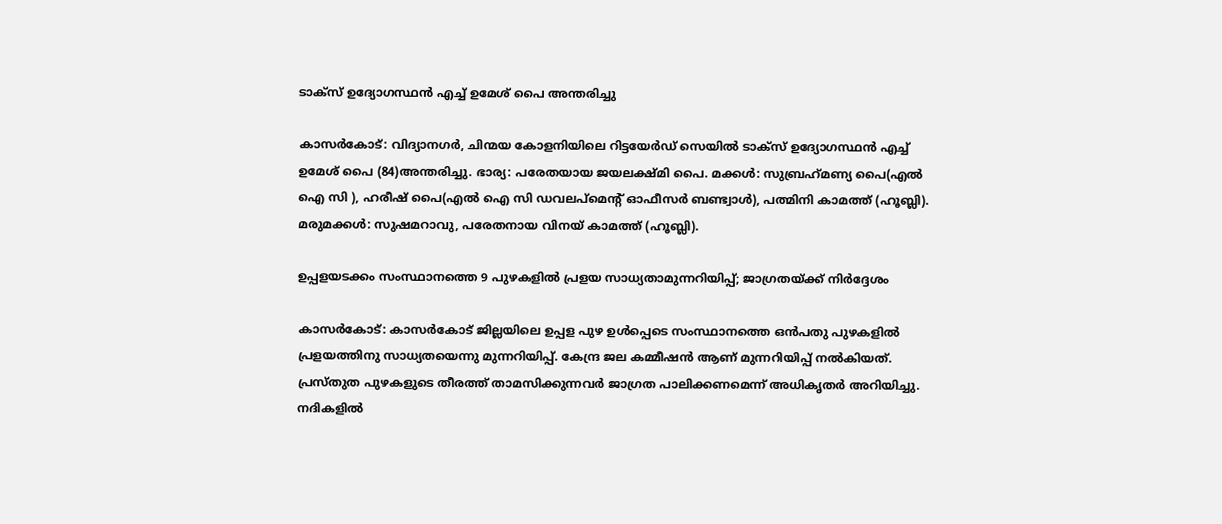ടാക്‌സ് ഉദ്യോഗസ്ഥന്‍ എച്ച് ഉമേശ് പൈ അന്തരിച്ചു

കാസര്‍കോട്: വിദ്യാനഗര്‍, ചിന്മയ കോളനിയിലെ റിട്ടയേര്‍ഡ് സെയില്‍ ടാക്‌സ് ഉദ്യോഗസ്ഥന്‍ എച്ച് ഉമേശ് പൈ (84)അന്തരിച്ചു. ഭാര്യ: പരേതയായ ജയലക്ഷ്മി പൈ. മക്കള്‍: സുബ്രഹ്‌മണ്യ പൈ(എല്‍ ഐ സി ), ഹരീഷ് പൈ(എല്‍ ഐ സി ഡവലപ്‌മെന്റ് ഓഫീസര്‍ ബണ്ട്വാള്‍), പത്മിനി കാമത്ത് (ഹൂബ്ലി). മരുമക്കള്‍: സുഷമറാവു, പരേതനായ വിനയ് കാമത്ത് (ഹൂബ്ലി).

ഉപ്പളയടക്കം സംസ്ഥാനത്തെ 9 പുഴകളില്‍ പ്രളയ സാധ്യതാമുന്നറിയിപ്പ്; ജാഗ്രതയ്ക്ക് നിര്‍ദ്ദേശം

കാസര്‍കോട്: കാസര്‍കോട് ജില്ലയിലെ ഉപ്പള പുഴ ഉള്‍പ്പെടെ സംസ്ഥാനത്തെ ഒന്‍പതു പുഴകളില്‍ പ്രളയത്തിനു സാധ്യതയെന്നു മുന്നറിയിപ്പ്. കേന്ദ്ര ജല കമ്മീഷന്‍ ആണ് മുന്നറിയിപ്പ് നല്‍കിയത്. പ്രസ്തുത പുഴകളുടെ തീരത്ത് താമസിക്കുന്നവര്‍ ജാഗ്രത പാലിക്കണമെന്ന് അധികൃതര്‍ അറിയിച്ചു. നദികളില്‍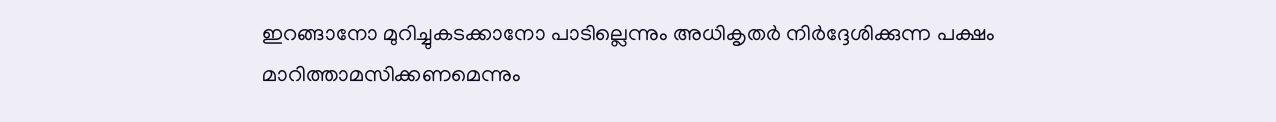ഇറങ്ങാനോ മുറിച്ചുകടക്കാനോ പാടില്ലെന്നും അധികൃതര്‍ നിര്‍ദ്ദേശിക്കുന്ന പക്ഷം മാറിത്താമസിക്കണമെന്നും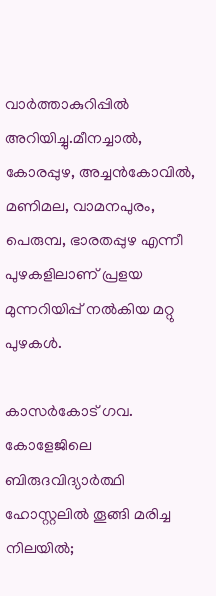വാര്‍ത്താകുറിപ്പില്‍ അറിയിച്ചു.മീനച്ചാല്‍, കോരപ്പുഴ, അച്ചന്‍കോവില്‍, മണിമല, വാമനപുരം, പെരുമ്പ, ഭാരതപ്പുഴ എന്നീ പുഴകളിലാണ് പ്രളയ മുന്നറിയിപ്പ് നല്‍കിയ മറ്റു പുഴകള്‍.

കാസര്‍കോട് ഗവ. കോളേജിലെ ബിരുദവിദ്യാര്‍ത്ഥി ഹോസ്റ്റലില്‍ തൂങ്ങി മരിച്ച നിലയില്‍;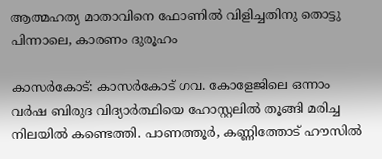ആത്മഹത്യ മാതാവിനെ ഫോണില്‍ വിളിച്ചതിനു തൊട്ടു പിന്നാലെ, കാരണം ദുരൂഹം

കാസര്‍കോട്: കാസര്‍കോട് ഗവ. കോളേജിലെ ഒന്നാം വര്‍ഷ ബിരുദ വിദ്യാര്‍ത്ഥിയെ ഹോസ്റ്റലില്‍ തൂങ്ങി മരിച്ച നിലയില്‍ കണ്ടെത്തി. പാണത്തൂര്‍, കണ്ണിത്തോട് ഹൗസില്‍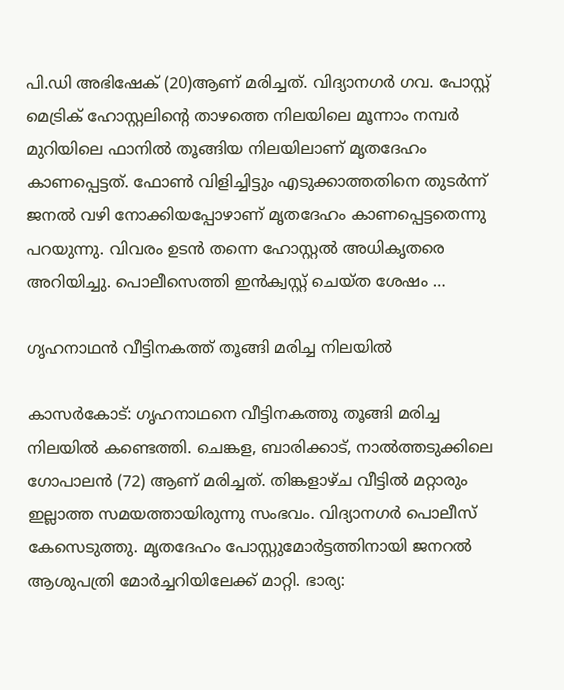പി.ഡി അഭിഷേക് (20)ആണ് മരിച്ചത്. വിദ്യാനഗര്‍ ഗവ. പോസ്റ്റ് മെട്രിക് ഹോസ്റ്റലിന്റെ താഴത്തെ നിലയിലെ മൂന്നാം നമ്പര്‍ മുറിയിലെ ഫാനില്‍ തൂങ്ങിയ നിലയിലാണ് മൃതദേഹം കാണപ്പെട്ടത്. ഫോണ്‍ വിളിച്ചിട്ടും എടുക്കാത്തതിനെ തുടര്‍ന്ന് ജനല്‍ വഴി നോക്കിയപ്പോഴാണ് മൃതദേഹം കാണപ്പെട്ടതെന്നു പറയുന്നു. വിവരം ഉടന്‍ തന്നെ ഹോസ്റ്റല്‍ അധികൃതരെ അറിയിച്ചു. പൊലീസെത്തി ഇന്‍ക്വസ്റ്റ് ചെയ്ത ശേഷം …

ഗൃഹനാഥന്‍ വീട്ടിനകത്ത് തൂങ്ങി മരിച്ച നിലയില്‍

കാസര്‍കോട്: ഗൃഹനാഥനെ വീട്ടിനകത്തു തൂങ്ങി മരിച്ച നിലയില്‍ കണ്ടെത്തി. ചെങ്കള, ബാരിക്കാട്, നാല്‍ത്തടുക്കിലെ ഗോപാലന്‍ (72) ആണ് മരിച്ചത്. തിങ്കളാഴ്ച വീട്ടില്‍ മറ്റാരും ഇല്ലാത്ത സമയത്തായിരുന്നു സംഭവം. വിദ്യാനഗര്‍ പൊലീസ് കേസെടുത്തു. മൃതദേഹം പോസ്റ്റുമോര്‍ട്ടത്തിനായി ജനറല്‍ ആശുപത്രി മോര്‍ച്ചറിയിലേക്ക് മാറ്റി. ഭാര്യ: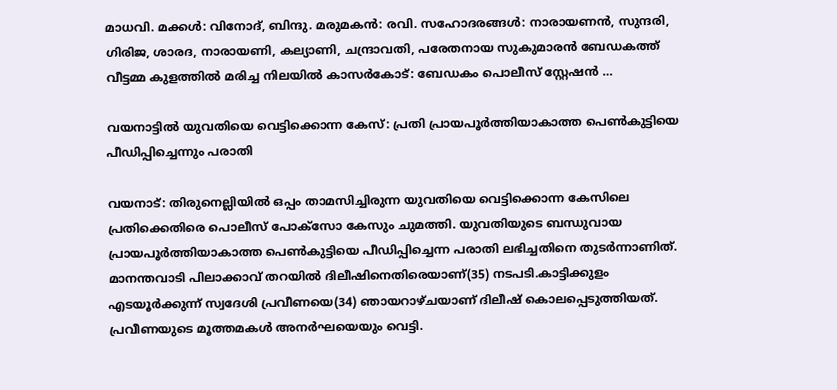മാധവി. മക്കള്‍: വിനോദ്, ബിന്ദു. മരുമകന്‍: രവി. സഹോദരങ്ങള്‍: നാരായണന്‍, സുന്ദരി, ഗിരിജ, ശാരദ, നാരായണി, കല്യാണി, ചന്ദ്രാവതി, പരേതനായ സുകുമാരന്‍ ബേഡകത്ത് വീട്ടമ്മ കുളത്തില്‍ മരിച്ച നിലയില്‍ കാസര്‍കോട്: ബേഡകം പൊലീസ് സ്റ്റേഷന്‍ …

വയനാട്ടിൽ യുവതിയെ വെട്ടിക്കൊന്ന കേസ്: പ്രതി പ്രായപൂർത്തിയാകാത്ത പെൺകുട്ടിയെ പീഡിപ്പിച്ചെന്നും പരാതി

വയനാട്: തിരുനെല്ലിയിൽ ഒപ്പം താമസിച്ചിരുന്ന യുവതിയെ വെട്ടിക്കൊന്ന കേസിലെ പ്രതിക്കെതിരെ പൊലീസ് പോക്സോ കേസും ചുമത്തി. യുവതിയുടെ ബന്ധുവായ പ്രായപൂർത്തിയാകാത്ത പെൺകുട്ടിയെ പീഡിപ്പിച്ചെന്ന പരാതി ലഭിച്ചതിനെ തുടർന്നാണിത്. മാനന്തവാടി പിലാക്കാവ് തറയിൽ ദിലീഷിനെതിരെയാണ്(35) നടപടി.കാട്ടിക്കുളം എടയൂർക്കുന്ന് സ്വദേശി പ്രവീണയെ(34) ഞായറാഴ്ചയാണ് ദിലീഷ് കൊലപ്പെടുത്തിയത്. പ്രവീണയുടെ മൂത്തമകൾ അനർഘയെയും വെട്ടി.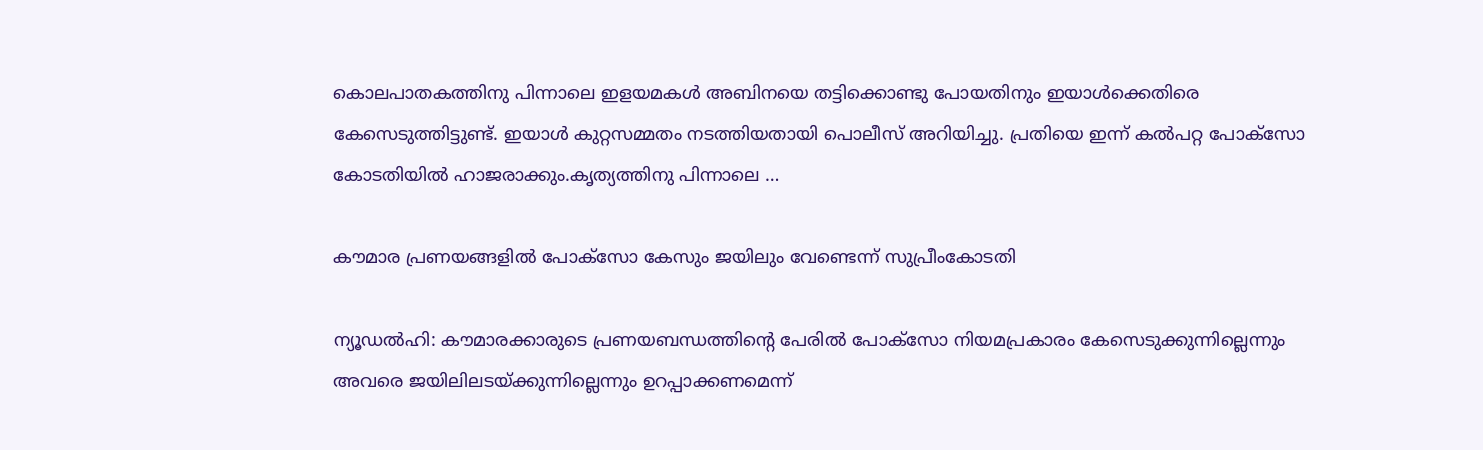കൊലപാതകത്തിനു പിന്നാലെ ഇളയമകൾ അബിനയെ തട്ടിക്കൊണ്ടു പോയതിനും ഇയാൾക്കെതിരെ കേസെടുത്തിട്ടുണ്ട്. ഇയാൾ കുറ്റസമ്മതം നടത്തിയതായി പൊലീസ് അറിയിച്ചു. പ്രതിയെ ഇന്ന് കൽപറ്റ പോക്സോ കോടതിയിൽ ഹാജരാക്കും.കൃത്യത്തിനു പിന്നാലെ …

കൗമാര പ്രണയങ്ങളിൽ പോക്സോ കേസും ജയിലും വേണ്ടെന്ന് സുപ്രീംകോടതി

ന്യൂഡൽഹി: കൗമാരക്കാരുടെ പ്രണയബന്ധത്തിന്റെ പേരിൽ പോക്സോ നിയമപ്രകാരം കേസെടുക്കുന്നില്ലെന്നും അവരെ ജയിലിലടയ്ക്കുന്നില്ലെന്നും ഉറപ്പാക്കണമെന്ന്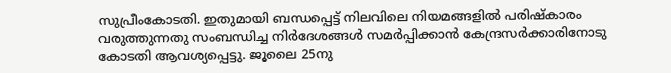സുപ്രീംകോടതി. ഇതുമായി ബന്ധപ്പെട്ട് നിലവിലെ നിയമങ്ങളിൽ പരിഷ്കാരം വരുത്തുന്നതു സംബന്ധിച്ച നിർദേശങ്ങൾ സമർപ്പിക്കാൻ കേന്ദ്രസർക്കാരിനോടു കോടതി ആവശ്യപ്പെട്ടു. ജൂലൈ 25നു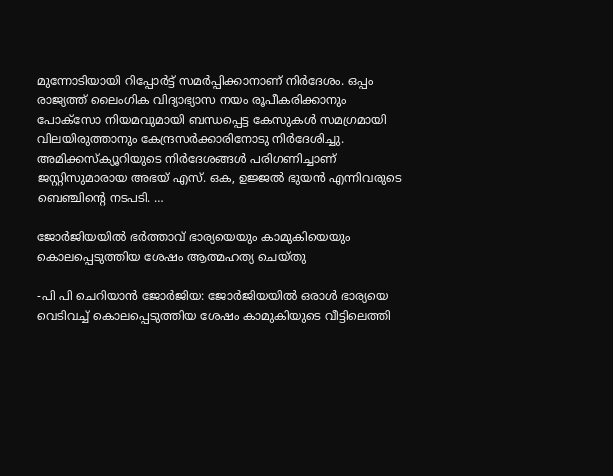മുന്നോടിയായി റിപ്പോർട്ട് സമർപ്പിക്കാനാണ് നിർദേശം. ഒപ്പം രാജ്യത്ത് ലൈംഗിക വിദ്യാഭ്യാസ നയം രൂപീകരിക്കാനും പോക്സോ നിയമവുമായി ബന്ധപ്പെട്ട കേസുകൾ സമഗ്രമായി വിലയിരുത്താനും കേന്ദ്രസർക്കാരിനോടു നിർദേശിച്ചു. അമിക്കസ്ക്യൂറിയുടെ നിർദേശങ്ങൾ പരിഗണിച്ചാണ് ജസ്റ്റിസുമാരായ അഭയ് എസ്. ഒക, ഉജ്ജൽ ഭുയൻ എന്നിവരുടെ ബെഞ്ചിന്റെ നടപടി. …

ജോര്‍ജിയയില്‍ ഭര്‍ത്താവ് ഭാര്യയെയും കാമുകിയെയും കൊലപ്പെടുത്തിയ ശേഷം ആത്മഹത്യ ചെയ്തു

-പി പി ചെറിയാന്‍ ജോര്‍ജിയ: ജോര്‍ജിയയില്‍ ഒരാള്‍ ഭാര്യയെ വെടിവച്ച് കൊലപ്പെടുത്തിയ ശേഷം കാമുകിയുടെ വീട്ടിലെത്തി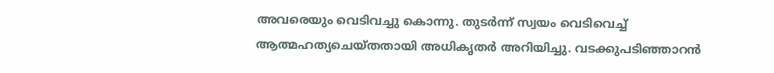അവരെയും വെടിവച്ചു കൊന്നു. തുടര്‍ന്ന് സ്വയം വെടിവെച്ച് ആത്മഹത്യചെയ്തതായി അധികൃതര്‍ അറിയിച്ചു. വടക്കുപടിഞ്ഞാറന്‍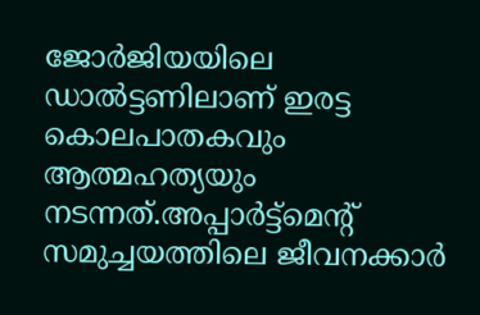ജോര്‍ജിയയിലെ ഡാല്‍ട്ടണിലാണ് ഇരട്ട കൊലപാതകവും ആത്മഹത്യയും നടന്നത്.അപ്പാര്‍ട്ട്‌മെന്റ് സമുച്ചയത്തിലെ ജീവനക്കാര്‍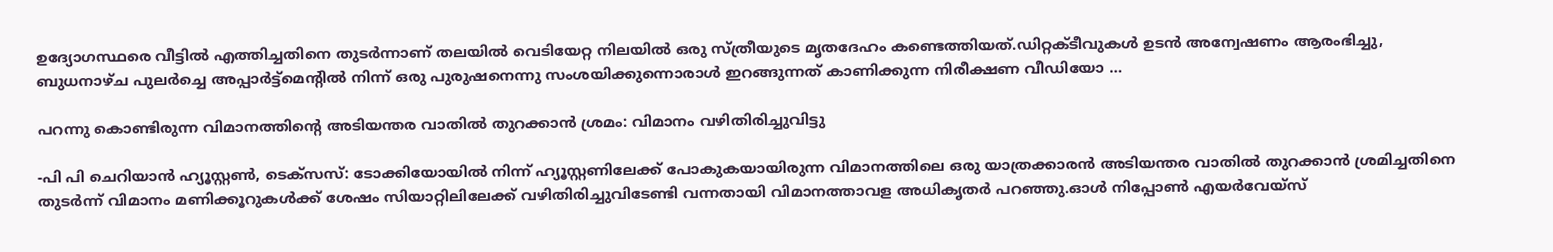ഉദ്യോഗസ്ഥരെ വീട്ടില്‍ എത്തിച്ചതിനെ തുടര്‍ന്നാണ് തലയില്‍ വെടിയേറ്റ നിലയില്‍ ഒരു സ്ത്രീയുടെ മൃതദേഹം കണ്ടെത്തിയത്.ഡിറ്റക്ടീവുകള്‍ ഉടന്‍ അന്വേഷണം ആരംഭിച്ചു, ബുധനാഴ്ച പുലര്‍ച്ചെ അപ്പാര്‍ട്ട്‌മെന്റില്‍ നിന്ന് ഒരു പുരുഷനെന്നു സംശയിക്കുന്നൊരാള്‍ ഇറങ്ങുന്നത് കാണിക്കുന്ന നിരീക്ഷണ വീഡിയോ …

പറന്നു കൊണ്ടിരുന്ന വിമാനത്തിന്റെ അടിയന്തര വാതില്‍ തുറക്കാന്‍ ശ്രമം: വിമാനം വഴിതിരിച്ചുവിട്ടു

-പി പി ചെറിയാന്‍ ഹ്യൂസ്റ്റണ്‍, ടെക്‌സസ്: ടോക്കിയോയില്‍ നിന്ന് ഹ്യൂസ്റ്റണിലേക്ക് പോകുകയായിരുന്ന വിമാനത്തിലെ ഒരു യാത്രക്കാരന്‍ അടിയന്തര വാതില്‍ തുറക്കാന്‍ ശ്രമിച്ചതിനെ തുടര്‍ന്ന് വിമാനം മണിക്കൂറുകള്‍ക്ക് ശേഷം സിയാറ്റിലിലേക്ക് വഴിതിരിച്ചുവിടേണ്ടി വന്നതായി വിമാനത്താവള അധികൃതര്‍ പറഞ്ഞു.ഓള്‍ നിപ്പോണ്‍ എയര്‍വേയ്സ്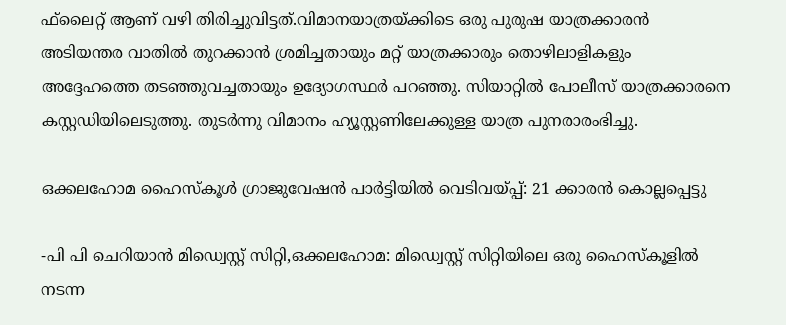ഫ്‌ലൈറ്റ് ആണ് വഴി തിരിച്ചുവിട്ടത്.വിമാനയാത്രയ്ക്കിടെ ഒരു പുരുഷ യാത്രക്കാരന്‍ അടിയന്തര വാതില്‍ തുറക്കാന്‍ ശ്രമിച്ചതായും മറ്റ് യാത്രക്കാരും തൊഴിലാളികളും അദ്ദേഹത്തെ തടഞ്ഞുവച്ചതായും ഉദ്യോഗസ്ഥര്‍ പറഞ്ഞു. സിയാറ്റില്‍ പോലീസ് യാത്രക്കാരനെ കസ്റ്റഡിയിലെടുത്തു. തുടര്‍ന്നു വിമാനം ഹ്യൂസ്റ്റണിലേക്കുള്ള യാത്ര പുനരാരംഭിച്ചു.

ഒക്കലഹോമ ഹൈസ്‌കൂള്‍ ഗ്രാജുവേഷന്‍ പാര്‍ട്ടിയില്‍ വെടിവയ്പ്പ്: 21 ക്കാരന്‍ കൊല്ലപ്പെട്ടു

-പി പി ചെറിയാന്‍ മിഡ്വെസ്റ്റ് സിറ്റി,ഒക്കലഹോമ: മിഡ്വെസ്റ്റ് സിറ്റിയിലെ ഒരു ഹൈസ്‌കൂളില്‍ നടന്ന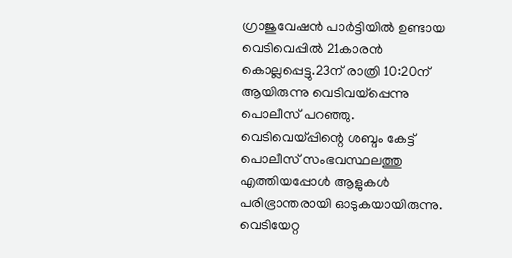ഗ്രാജുവേഷന്‍ പാര്‍ട്ടിയില്‍ ഉണ്ടായ വെടിവെപ്പില്‍ 21കാരന്‍ കൊല്ലപ്പെട്ടു.23ന് രാത്രി 10:20ന് ആയിരുന്നു വെടിവയ്‌പ്പെന്നു പൊലീസ് പറഞ്ഞു. വെടിവെയ്പ്പിന്റെ ശബ്ദം കേട്ട് പൊലീസ് സംഭവസ്ഥലത്തു എത്തിയപ്പോള്‍ ആളുകള്‍ പരിഭ്രാന്തരായി ഓടുകയായിരുന്നു. വെടിയേറ്റ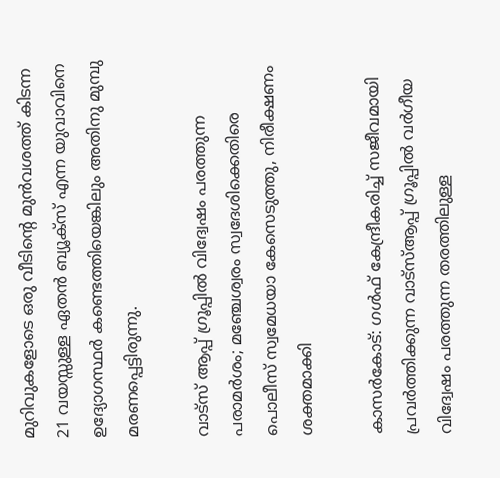മുറിവുകളോടെ ഒരു വീടിന്റെ മുന്‍വശത്ത് കിടന്ന 21 വയസ്സുള്ള ഏതന്‍ ബ്യൂക്സ് എന്ന യുവാവിനെ ഉദ്യോഗസ്ഥര്‍ കണ്ടെത്തിയെങ്കിലും അതിനു മുമ്പു മരണപ്പെട്ടിരുന്നു.

വാട്‌സ് ആപ്പ് ഗ്രൂപ്പില്‍ വിദ്വേഷം പരത്തുന്ന പരാമര്‍ശം; മഞ്ചേശ്വരം സ്വദേശിക്കെതിരെ പൊലീസ് സ്വമേധയാ കേസെടുത്തു, നിരീക്ഷണം ശക്തമാക്കി

കാസര്‍കോട്: ഗള്‍ഫ് കേന്ദ്രീകരിച്ച് സജീവമായി പ്രവര്‍ത്തിക്കുന്ന വാട്‌സ്ആപ്പ് ഗ്രൂപ്പില്‍ വര്‍ഗീയ വിദ്വേഷം പരത്തുന്ന തരത്തിലുള്ള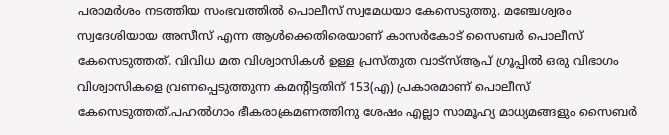പരാമര്‍ശം നടത്തിയ സംഭവത്തില്‍ പൊലീസ് സ്വമേധയാ കേസെടുത്തു. മഞ്ചേശ്വരം സ്വദേശിയായ അസീസ് എന്ന ആള്‍ക്കെതിരെയാണ് കാസര്‍കോട് സൈബര്‍ പൊലീസ് കേസെടുത്തത്. വിവിധ മത വിശ്വാസികള്‍ ഉള്ള പ്രസ്തുത വാട്‌സ്ആപ് ഗ്രൂപ്പില്‍ ഒരു വിഭാഗം വിശ്വാസികളെ വ്രണപ്പെടുത്തുന്ന കമന്റിട്ടതിന് 153(എ) പ്രകാരമാണ് പൊലീസ് കേസെടുത്തത്.പഹല്‍ഗാം ഭീകരാക്രമണത്തിനു ശേഷം എല്ലാ സാമൂഹ്യ മാധ്യമങ്ങളും സൈബര്‍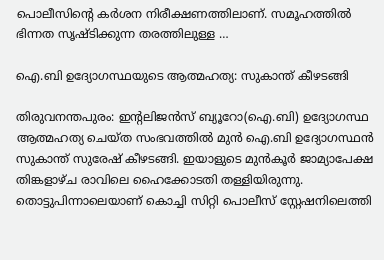പൊലീസിന്റെ കര്‍ശന നിരീക്ഷണത്തിലാണ്. സമൂഹത്തില്‍ ഭിന്നത സൃഷ്ടിക്കുന്ന തരത്തിലുള്ള …

ഐ.ബി ഉദ്യോഗസ്ഥയുടെ ആത്മഹത്യ: സുകാന്ത് കീഴടങ്ങി

തിരുവനന്തപുരം: ഇന്റലിജന്‍സ് ബ്യൂറോ(ഐ.ബി) ഉദ്യോഗസ്ഥ ആത്മഹത്യ ചെയ്ത സംഭവത്തില്‍ മുന്‍ ഐ.ബി ഉദ്യോഗസ്ഥന്‍ സുകാന്ത് സുരേഷ് കീഴടങ്ങി. ഇയാളുടെ മുന്‍കൂര്‍ ജാമ്യാപേക്ഷ തിങ്കളാഴ്ച രാവിലെ ഹൈക്കോടതി തള്ളിയിരുന്നു. തൊട്ടുപിന്നാലെയാണ് കൊച്ചി സിറ്റി പൊലീസ് സ്റ്റേഷനിലെത്തി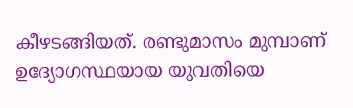കീഴടങ്ങിയത്. രണ്ടുമാസം മുമ്പാണ് ഉദ്യോഗസ്ഥയായ യുവതിയെ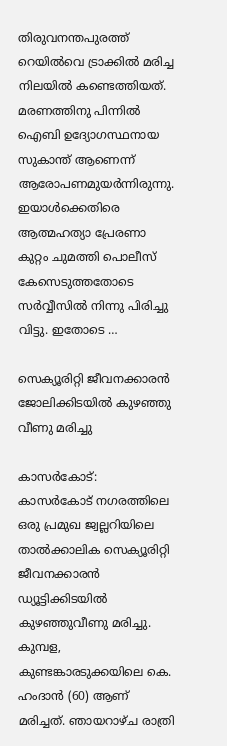തിരുവനന്തപുരത്ത് റെയില്‍വെ ട്രാക്കില്‍ മരിച്ച നിലയില്‍ കണ്ടെത്തിയത്. മരണത്തിനു പിന്നില്‍ ഐബി ഉദ്യോഗസ്ഥനായ സുകാന്ത് ആണെന്ന് ആരോപണമുയര്‍ന്നിരുന്നു. ഇയാള്‍ക്കെതിരെ ആത്മഹത്യാ പ്രേരണാ കുറ്റം ചുമത്തി പൊലീസ് കേസെടുത്തതോടെ സര്‍വ്വീസില്‍ നിന്നു പിരിച്ചു വിട്ടു. ഇതോടെ …

സെക്യൂരിറ്റി ജീവനക്കാരന്‍ ജോലിക്കിടയില്‍ കുഴഞ്ഞു വീണു മരിച്ചു

കാസര്‍കോട്: കാസര്‍കോട് നഗരത്തിലെ ഒരു പ്രമുഖ ജ്വല്ലറിയിലെ താല്‍ക്കാലിക സെക്യൂരിറ്റി ജീവനക്കാരന്‍ ഡ്യൂട്ടിക്കിടയില്‍ കുഴഞ്ഞുവീണു മരിച്ചു. കുമ്പള, കുണ്ടങ്കാരടുക്കയിലെ കെ. ഹംദാന്‍ (60) ആണ് മരിച്ചത്. ഞായറാഴ്ച രാത്രി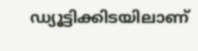ഡ്യൂട്ടിക്കിടയിലാണ്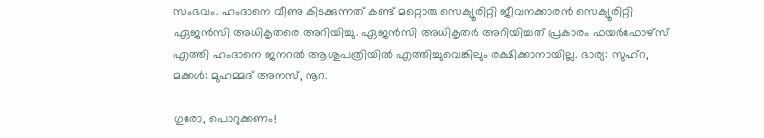സംഭവം. ഹംദാനെ വീണു കിടക്കുന്നത് കണ്ട് മറ്റൊരു സെക്യൂരിറ്റി ജീവനക്കാരന്‍ സെക്യൂരിറ്റി ഏജന്‍സി അധികൃതരെ അറിയിച്ചു. ഏജന്‍സി അധികൃതര്‍ അറിയിച്ചത് പ്രകാരം ഫയര്‍ഫോഴ്സ് എത്തി ഹംദാനെ ജനറല്‍ ആശുപത്രിയില്‍ എത്തിച്ചുവെങ്കിലും രക്ഷിക്കാനായില്ല. ഭാര്യ: സുഹ്റ, മക്കള്‍: മുഹമ്മദ് അനസ്, നൂറ.

ഗുരോ, പൊറുക്കണം!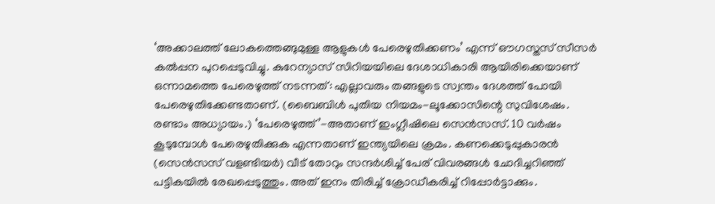‘അക്കാലത്ത് ലോകത്തെങ്ങുമുള്ള ആളുകള്‍ പേരെഴുതിക്കണം’ എന്ന് ഔഗസ്തസ് സീസര്‍ കല്‍പ്പന പുറപ്പെടുവിച്ചു. കുറേന്യാസ് സിറിയയിലെ ദേശാധികാരി ആയിരിക്കെയാണ് ഒന്നാമത്തെ പേരെഴുത്ത് നടന്നത്: എല്ലാവരും തങ്ങളുടെ സ്വന്തം ദേശത്ത് പോയി പേരെഴുതിക്കേണ്ടതാണ്. (ബൈബിള്‍ പുതിയ നിയമം-ലൂക്കോസിന്റെ സുവിശേഷം. രണ്ടാം അധ്യായം.) ‘പേരെഴുത്ത്’-അതാണ് ഇംഗ്ലീഷിലെ സെന്‍സസ്. 10 വര്‍ഷം കൂടുമ്പോള്‍ പേരെഴുതിക്കുക എന്നതാണ് ഇന്ത്യയിലെ ക്രമം. കണക്കെടുപ്പുകാരന്‍ (സെന്‍സസ് വളണ്ടിയര്‍) വീട് തോറും സന്ദര്‍ശിച്ച് പേര് വിവരങ്ങള്‍ ചോദിച്ചറിഞ്ഞ് പട്ടികയില്‍ രേഖപ്പെടുത്തും. അത് ഇനം തിരിച്ച് ക്രോഡീകരിച്ച് റിപ്പോര്‍ട്ടാക്കും.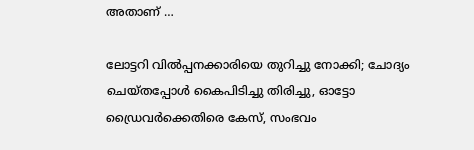അതാണ് …

ലോട്ടറി വില്‍പ്പനക്കാരിയെ തുറിച്ചു നോക്കി; ചോദ്യം ചെയ്തപ്പോള്‍ കൈപിടിച്ചു തിരിച്ചു, ഓട്ടോ ഡ്രൈവര്‍ക്കെതിരെ കേസ്, സംഭവം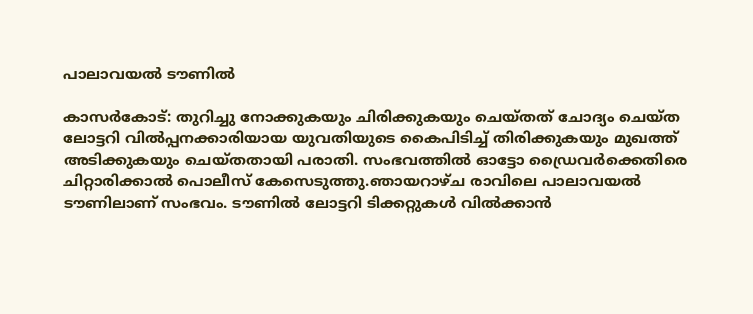പാലാവയല്‍ ടൗണില്‍

കാസര്‍കോട്: തുറിച്ചു നോക്കുകയും ചിരിക്കുകയും ചെയ്തത് ചോദ്യം ചെയ്ത ലോട്ടറി വില്‍പ്പനക്കാരിയായ യുവതിയുടെ കൈപിടിച്ച് തിരിക്കുകയും മുഖത്ത് അടിക്കുകയും ചെയ്തതായി പരാതി. സംഭവത്തില്‍ ഓട്ടോ ഡ്രൈവര്‍ക്കെതിരെ ചിറ്റാരിക്കാല്‍ പൊലീസ് കേസെടുത്തു.ഞായറാഴ്ച രാവിലെ പാലാവയല്‍ ടൗണിലാണ് സംഭവം. ടൗണില്‍ ലോട്ടറി ടിക്കറ്റുകള്‍ വില്‍ക്കാന്‍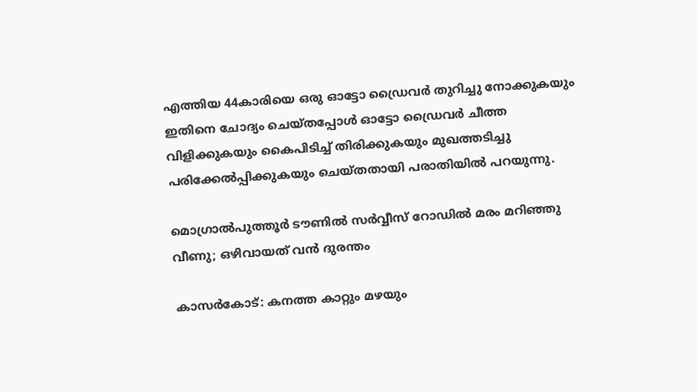എത്തിയ 44കാരിയെ ഒരു ഓട്ടോ ഡ്രൈവര്‍ തുറിച്ചു നോക്കുകയും ഇതിനെ ചോദ്യം ചെയ്തപ്പോള്‍ ഓട്ടോ ഡ്രൈവര്‍ ചീത്ത വിളിക്കുകയും കൈപിടിച്ച് തിരിക്കുകയും മുഖത്തടിച്ചു പരിക്കേല്‍പ്പിക്കുകയും ചെയ്തതായി പരാതിയില്‍ പറയുന്നു.

മൊഗ്രാല്‍പുത്തൂര്‍ ടൗണില്‍ സര്‍വ്വീസ് റോഡില്‍ മരം മറിഞ്ഞു വീണു; ഒഴിവായത് വന്‍ ദുരന്തം

കാസര്‍കോട്: കനത്ത കാറ്റും മഴയും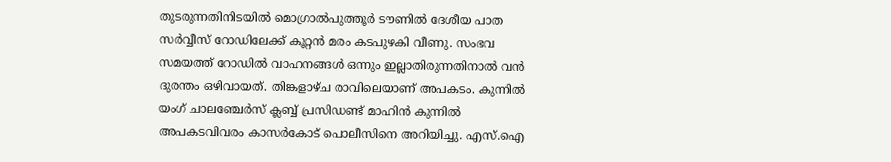തുടരുന്നതിനിടയില്‍ മൊഗ്രാല്‍പുത്തൂര്‍ ടൗണില്‍ ദേശീയ പാത സര്‍വ്വീസ് റോഡിലേക്ക് കൂറ്റന്‍ മരം കടപുഴകി വീണു. സംഭവ സമയത്ത് റോഡില്‍ വാഹനങ്ങള്‍ ഒന്നും ഇല്ലാതിരുന്നതിനാല്‍ വന്‍ ദുരന്തം ഒഴിവായത്. തിങ്കളാഴ്ച രാവിലെയാണ് അപകടം. കുന്നില്‍ യംഗ് ചാലഞ്ചേര്‍സ് ക്ലബ്ബ് പ്രസിഡണ്ട് മാഹിന്‍ കുന്നില്‍ അപകടവിവരം കാസര്‍കോട് പൊലീസിനെ അറിയിച്ചു. എസ്.ഐ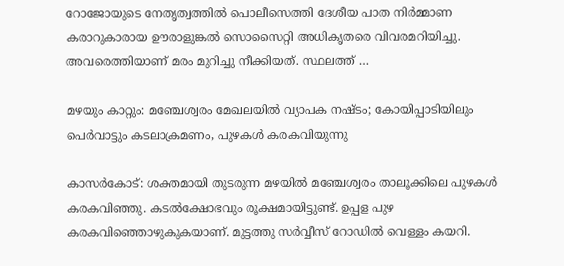റോജോയുടെ നേതൃത്വത്തില്‍ പൊലീസെത്തി ദേശീയ പാത നിര്‍മ്മാണ കരാറുകാരായ ഊരാളുങ്കല്‍ സൊസൈറ്റി അധികൃതരെ വിവരമറിയിച്ചു. അവരെത്തിയാണ് മരം മുറിച്ചു നീക്കിയത്. സ്ഥലത്ത് …

മഴയും കാറ്റും: മഞ്ചേശ്വരം മേഖലയില്‍ വ്യാപക നഷ്ടം; കോയിപ്പാടിയിലും പെര്‍വാട്ടും കടലാക്രമണം, പുഴകള്‍ കരകവിയുന്നു

കാസര്‍കോട്: ശക്തമായി തുടരുന്ന മഴയില്‍ മഞ്ചേശ്വരം താലൂക്കിലെ പുഴകള്‍ കരകവിഞ്ഞു. കടല്‍ക്ഷോഭവും രൂക്ഷമായിട്ടുണ്ട്. ഉപ്പള പുഴ കരകവിഞ്ഞൊഴുകുകയാണ്. മുട്ടത്തു സര്‍വ്വീസ് റോഡില്‍ വെള്ളം കയറി.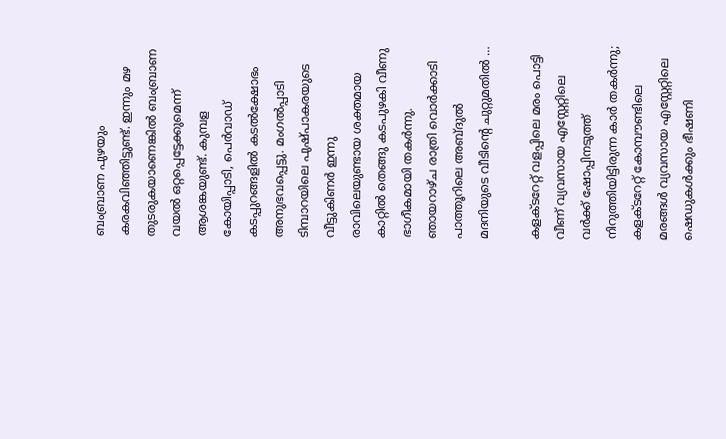ബംബ്രാണ പുഴയും കരകവിഞ്ഞിട്ടുണ്ട്. ഇന്നും മഴ തുടരുകയാണെങ്കില്‍ ബംബ്രാണ വയല്‍ ഒറ്റപ്പെട്ടേക്കുമെന്ന് ആശങ്കയുണ്ട്. കുമ്പള കോയിപ്പാടി, പെര്‍വാഡ് കടപ്പുറങ്ങളില്‍ കടല്‍ക്ഷോഭം അനുഭവപ്പെട്ടു. മംഗല്‍പ്പാടി ടിമ്പാറയിലെ പുഷ്പാകരയുടെ വീട്ടുകിണര്‍ ഇന്നു രാവിലെയുണ്ടായ ശക്തമായ കാറ്റില്‍ തെങ്ങു കടപുഴകി വീണു ഭാഗീകമായി തകര്‍ന്നു. ഞായറാഴ്ച രാത്രി വൊര്‍ക്കാടി പാത്തൂറിലെ അബ്ദുല്‍ മദനിയുടെ വീടിന്റെ ചുറ്റുമതില്‍ …

കളക്ടറേറ്റ് വളപ്പിലെ മരം പൊട്ടി വീണ് വ്യവസായ എസ്റ്റേറ്റിലെ വര്‍ക്ക് ഷോപ്പിനടുത്ത് നിറുത്തിയിട്ടിരുന്ന കാര്‍ തകര്‍ന്നു; കളക്ടറേറ്റ് കോമ്പൗണ്ടിലെ മരങ്ങള്‍ വ്യവസായ എസ്റ്റേറ്റിലെ ഷെഡുകള്‍ക്കും ഭീഷണി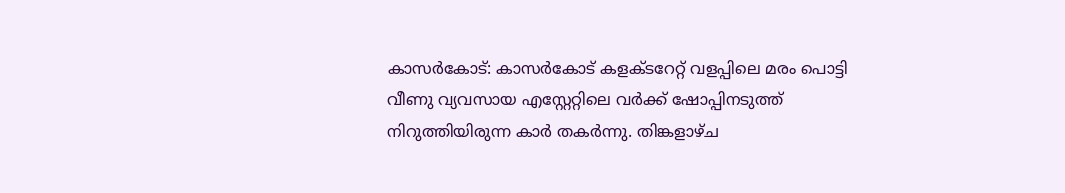കാസര്‍കോട്: കാസര്‍കോട് കളക്ടറേറ്റ് വളപ്പിലെ മരം പൊട്ടി വീണു വ്യവസായ എസ്റ്റേറ്റിലെ വര്‍ക്ക് ഷോപ്പിനടുത്ത് നിറുത്തിയിരുന്ന കാര്‍ തകര്‍ന്നു. തിങ്കളാഴ്ച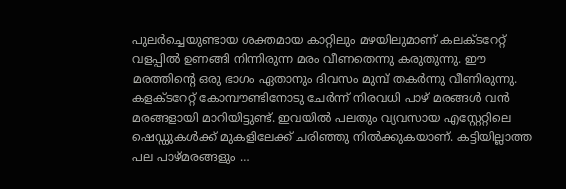പുലര്‍ച്ചെയുണ്ടായ ശക്തമായ കാറ്റിലും മഴയിലുമാണ് കലക്ടറേറ്റ് വളപ്പില്‍ ഉണങ്ങി നിന്നിരുന്ന മരം വീണതെന്നു കരുതുന്നു. ഈ മരത്തിന്റെ ഒരു ഭാഗം ഏതാനും ദിവസം മുമ്പ് തകര്‍ന്നു വീണിരുന്നു. കളക്ടറേറ്റ് കോമ്പൗണ്ടിനോടു ചേര്‍ന്ന് നിരവധി പാഴ് മരങ്ങള്‍ വന്‍ മരങ്ങളായി മാറിയിട്ടുണ്ട്. ഇവയില്‍ പലതും വ്യവസായ എസ്റ്റേറ്റിലെ ഷെഡ്ഡുകള്‍ക്ക് മുകളിലേക്ക് ചരിഞ്ഞു നില്‍ക്കുകയാണ്. കട്ടിയില്ലാത്ത പല പാഴ്മരങ്ങളും …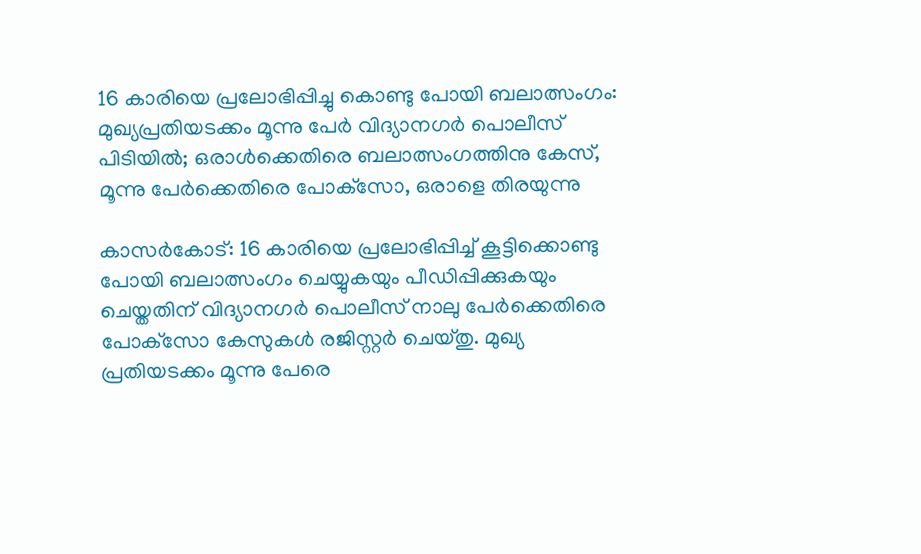16 കാരിയെ പ്രലോഭിപ്പിച്ചു കൊണ്ടു പോയി ബലാത്സംഗം: മുഖ്യപ്രതിയടക്കം മൂന്നു പേര്‍ വിദ്യാനഗര്‍ പൊലീസ് പിടിയില്‍; ഒരാള്‍ക്കെതിരെ ബലാത്സംഗത്തിനു കേസ്, മൂന്നു പേര്‍ക്കെതിരെ പോക്‌സോ, ഒരാളെ തിരയുന്നു

കാസര്‍കോട്: 16 കാരിയെ പ്രലോഭിപ്പിച്ച് കൂട്ടിക്കൊണ്ടു പോയി ബലാത്സംഗം ചെയ്യുകയും പീഡിപ്പിക്കുകയും ചെയ്തതിന് വിദ്യാനഗര്‍ പൊലീസ് നാലു പേര്‍ക്കെതിരെ പോക്‌സോ കേസുകള്‍ രജിസ്റ്റര്‍ ചെയ്തു. മുഖ്യ പ്രതിയടക്കം മൂന്നു പേരെ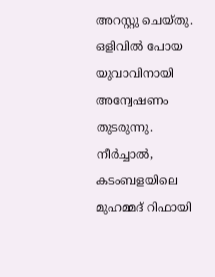അറസ്റ്റു ചെയ്തു. ഒളിവില്‍ പോയ യുവാവിനായി അന്വേഷണം തുടരുന്നു. നീര്‍ച്ചാല്‍, കടംബളയിലെ മുഹമ്മദ് റിഫായി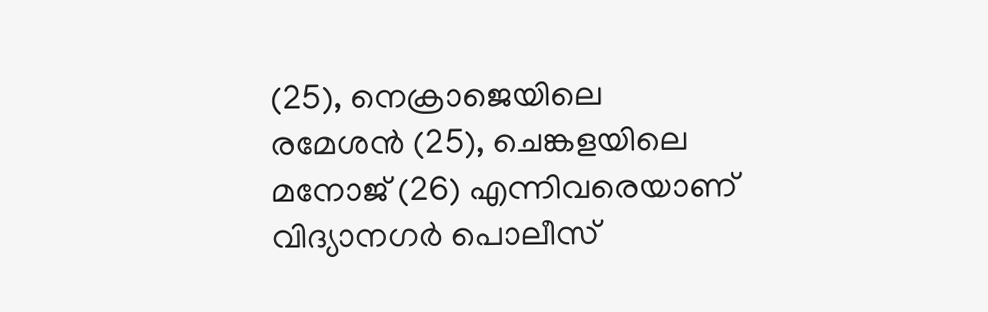(25), നെക്രാജെയിലെ രമേശന്‍ (25), ചെങ്കളയിലെ മനോജ് (26) എന്നിവരെയാണ് വിദ്യാനഗര്‍ പൊലീസ്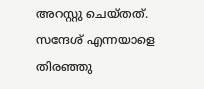അറസ്റ്റു ചെയ്തത്. സന്ദേശ് എന്നയാളെ തിരഞ്ഞു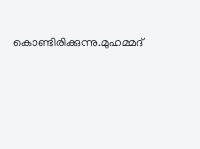കൊണ്ടിരിക്കുന്നു.മുഹമ്മദ്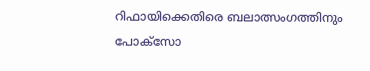റിഫായിക്കെതിരെ ബലാത്സംഗത്തിനും പോക്‌സോ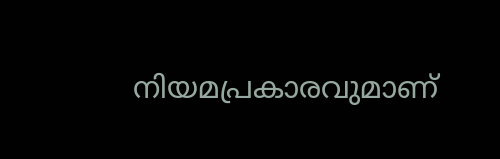നിയമപ്രകാരവുമാണ്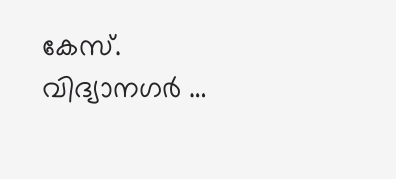കേസ്. വിദ്യാനഗര്‍ …